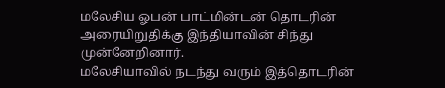மலேசிய ஓபன் பாட்மின்டன் தொடரின் அரையிறுதிக்கு இந்தியாவின் சிந்து முன்னேறினார்.
மலேசியாவில் நடந்து வரும் இத்தொடரின்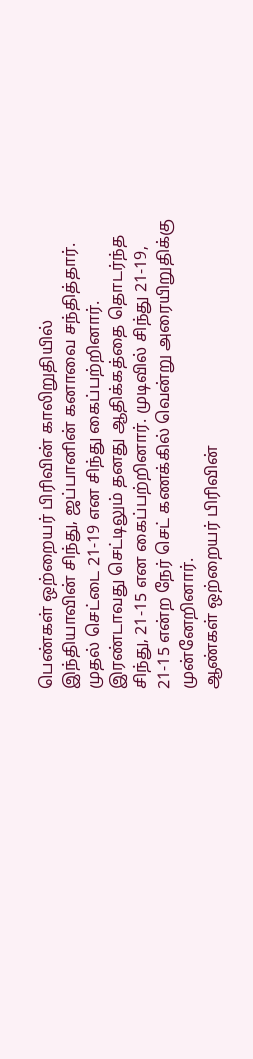பெண்கள் ஒற்றையர் பிரிவின் காலிறுதியில்
இந்தியாவின் சிந்து, ஜப்பானின் கனாவை சந்தித்தார். முதல் செட்டை 21-19 என சிந்து கைப்பற்றினார். இரண்டாவது செட்டிலும் தனது ஆதிக்கத்தை தொடர்ந்த சிந்து, 21-15 என கைப்பற்றினார். முடிவில் சிந்து 21-19, 21-15 என்ற நேர் செட் கணக்கில் வென்று அரையிறுதிக்கு முன்னேறினார்.
ஆண்கள் ஒற்றையர் பிரிவின்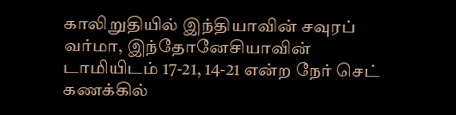காலிறுதியில் இந்தியாவின் சவுரப் வர்மா, இந்தோனேசியாவின் டாமியிடம் 17-21, 14-21 என்ற நேர் செட் கணக்கில்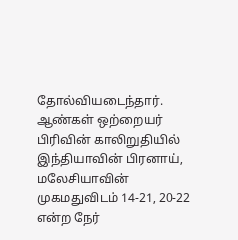தோல்வியடைந்தார்.
ஆண்கள் ஒற்றையர் பிரிவின் காலிறுதியில் இந்தியாவின் பிரனாய், மலேசியாவின் முகமதுவிடம் 14-21, 20-22 என்ற நேர்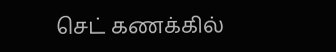செட் கணக்கில்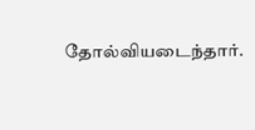தோல்வியடைந்தார்.